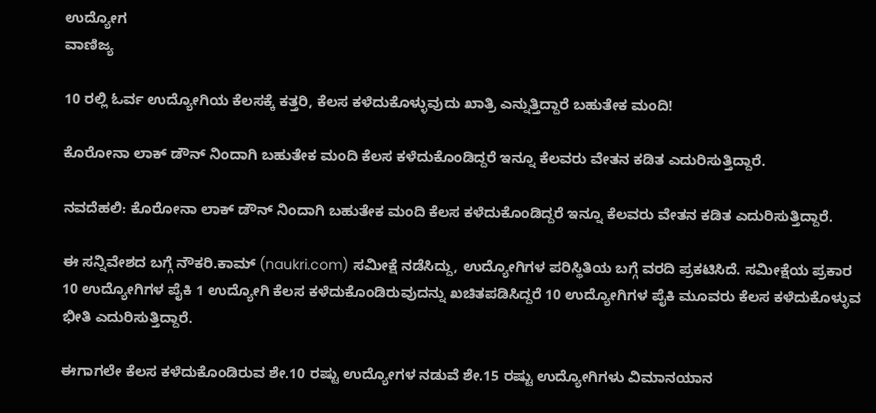ಉದ್ಯೋಗ
ವಾಣಿಜ್ಯ

10 ರಲ್ಲಿ ಓರ್ವ ಉದ್ಯೋಗಿಯ ಕೆಲಸಕ್ಕೆ ಕತ್ತರಿ, ಕೆಲಸ ಕಳೆದುಕೊಳ್ಳುವುದು ಖಾತ್ರಿ ಎನ್ನುತ್ತಿದ್ದಾರೆ ಬಹುತೇಕ ಮಂದಿ!

ಕೊರೋನಾ ಲಾಕ್ ಡೌನ್ ನಿಂದಾಗಿ ಬಹುತೇಕ ಮಂದಿ ಕೆಲಸ ಕಳೆದುಕೊಂಡಿದ್ದರೆ ಇನ್ನೂ ಕೆಲವರು ವೇತನ ಕಡಿತ ಎದುರಿಸುತ್ತಿದ್ದಾರೆ.

ನವದೆಹಲಿ: ಕೊರೋನಾ ಲಾಕ್ ಡೌನ್ ನಿಂದಾಗಿ ಬಹುತೇಕ ಮಂದಿ ಕೆಲಸ ಕಳೆದುಕೊಂಡಿದ್ದರೆ ಇನ್ನೂ ಕೆಲವರು ವೇತನ ಕಡಿತ ಎದುರಿಸುತ್ತಿದ್ದಾರೆ.

ಈ ಸನ್ನಿವೇಶದ ಬಗ್ಗೆ ನೌಕರಿ.ಕಾಮ್ (naukri.com) ಸಮೀಕ್ಷೆ ನಡೆಸಿದ್ದು, ಉದ್ಯೋಗಿಗಳ ಪರಿಸ್ಥಿತಿಯ ಬಗ್ಗೆ ವರದಿ ಪ್ರಕಟಿಸಿದೆ. ಸಮೀಕ್ಷೆಯ ಪ್ರಕಾರ 10 ಉದ್ಯೋಗಿಗಳ ಪೈಕಿ 1 ಉದ್ಯೋಗಿ ಕೆಲಸ ಕಳೆದುಕೊಂಡಿರುವುದನ್ನು ಖಚಿತಪಡಿಸಿದ್ದರೆ 10 ಉದ್ಯೋಗಿಗಳ ಪೈಕಿ ಮೂವರು ಕೆಲಸ ಕಳೆದುಕೊಳ್ಳುವ ಭೀತಿ ಎದುರಿಸುತ್ತಿದ್ದಾರೆ.

ಈಗಾಗಲೇ ಕೆಲಸ ಕಳೆದುಕೊಂಡಿರುವ ಶೇ.10 ರಷ್ಟು ಉದ್ಯೋಗಳ ನಡುವೆ ಶೇ.15 ರಷ್ಟು ಉದ್ಯೋಗಿಗಳು ವಿಮಾನಯಾನ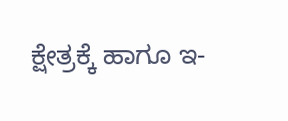ಕ್ಷೇತ್ರಕ್ಕೆ ಹಾಗೂ ಇ-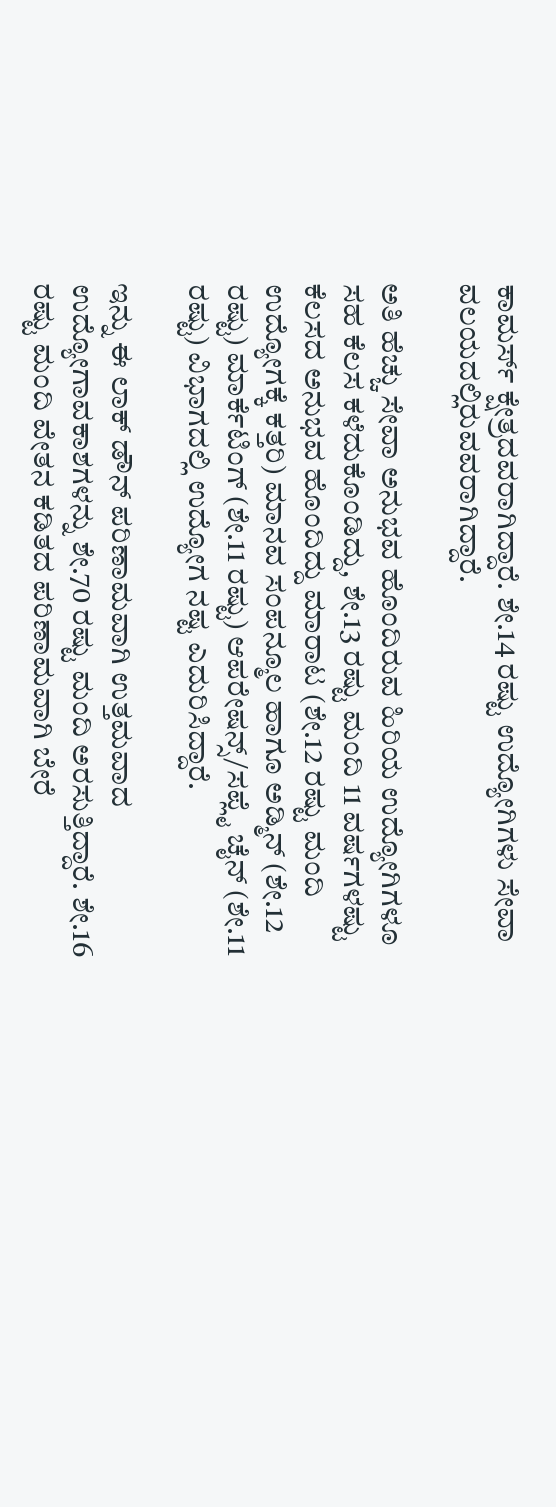ಕಾಮರ್ಸ್ ಕ್ಷೇತ್ರದವರಾಗಿದ್ದಾರೆ. ಶೇ.14 ರಷ್ಟು ಉದ್ಯೋಗಿಗಳು ಸೇವಾ ವಲಯದಲ್ಲಿರುವವರಾಗಿದ್ದಾರೆ.

ಅತಿ ಹೆಚ್ಚು ಸೇವಾ ಅನುಭವ ಹೊಂದಿರುವ ಹಿರಿಯ ಉದ್ಯೋಗಿಗಳೂ ಸಹ ಕೆಲಸ ಕಳೆದುಕೊಂಡಿದ್ದು, ಶೇ.13 ರಷ್ಟು ಮಂದಿ 11 ವರ್ಷಗಳಷ್ಟು ಕೆಲಸದ ಅನುಭವ ಹೊಂದಿದ್ದು ಮಾರಾಟ (ಶೇ.12 ರಷ್ಟು ಮಂದಿ ಉದ್ಯೋಗಕ್ಕೆ ಕತ್ತರಿ) ಮಾನವ ಸಂಪನ್ಮೂಲ ಹಾಗೂ ಅಡ್ಮಿನ್ (ಶೇ.12 ರಷ್ಟು) ಮಾರ್ಕೆಟಿಂಗ್ (ಶೇ.11 ರಷ್ಟು) ಆಪರೇಷನ್ಸ್/ಸಪ್ಲೈ ಚೈನ್ (ಶೇ.11 ರಷ್ಟು) ವಿಭಾಗದಲ್ಲಿ ಉದ್ಯೋಗ ನಷ್ಟ ಎದುರಿಸಿದ್ದಾರೆ.

ಇನ್ನು ಈ ಲಾಕ್ ಡೌನ್ ಪರಿಣಾಮವಾಗಿ ಉತ್ತಮವಾದ ಉದ್ಯೋಗಾವಕಾಶಗಳನ್ನು ಶೇ.70 ರಷ್ಟು ಮಂದಿ ಅರಸುತ್ತಿದ್ದಾರೆ. ಶೇ.16 ರಷ್ಟು ಮಂದಿ ವೇತನ ಕಡಿತದ ಪರಿಣಾಮವಾಗಿ ಬೇರೆ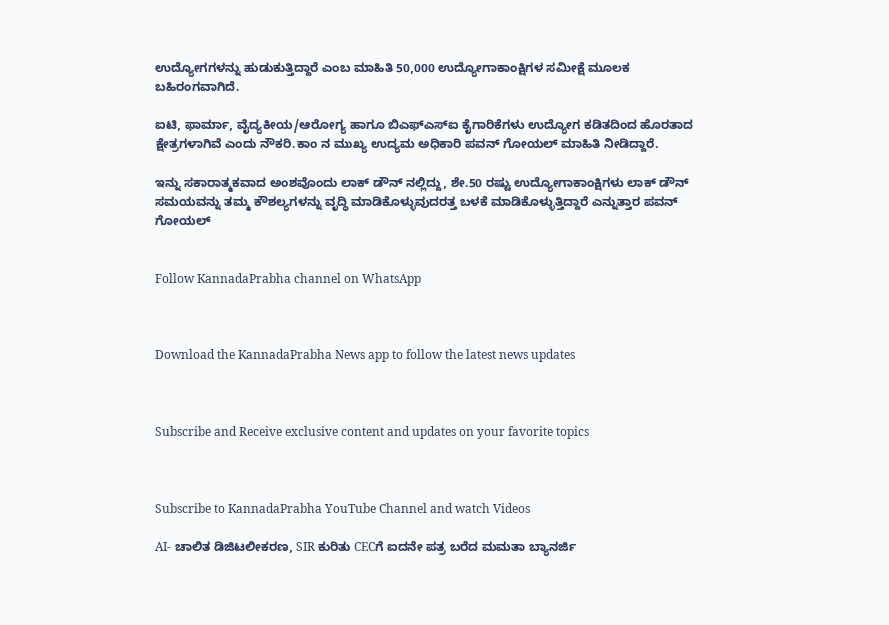ಉದ್ಯೋಗಗಳನ್ನು ಹುಡುಕುತ್ತಿದ್ದಾರೆ ಎಂಬ ಮಾಹಿತಿ 50,000 ಉದ್ಯೋಗಾಕಾಂಕ್ಷಿಗಳ ಸಮೀಕ್ಷೆ ಮೂಲಕ ಬಹಿರಂಗವಾಗಿದೆ.

ಐಟಿ, ಫಾರ್ಮಾ, ವೈದ್ಯಕೀಯ/ಆರೋಗ್ಯ ಹಾಗೂ ಬಿಎಫ್ಎಸ್ಐ ಕೈಗಾರಿಕೆಗಳು ಉದ್ಯೋಗ ಕಡಿತದಿಂದ ಹೊರತಾದ ಕ್ಷೇತ್ರಗಳಾಗಿವೆ ಎಂದು ನೌಕರಿ.ಕಾಂ ನ ಮುಖ್ಯ ಉದ್ಯಮ ಅಧಿಕಾರಿ ಪವನ್ ಗೋಯಲ್ ಮಾಹಿತಿ ನೀಡಿದ್ದಾರೆ.

ಇನ್ನು ಸಕಾರಾತ್ಮಕವಾದ ಅಂಶವೊಂದು ಲಾಕ್ ಡೌನ್ ನಲ್ಲಿದ್ದು, ಶೇ.50 ರಷ್ಟು ಉದ್ಯೋಗಾಕಾಂಕ್ಷಿಗಳು ಲಾಕ್ ಡೌನ್ ಸಮಯವನ್ನು ತಮ್ಮ ಕೌಶಲ್ಯಗಳನ್ನು ವೃದ್ಧಿ ಮಾಡಿಕೊಳ್ಳುವುದರತ್ತ ಬಳಕೆ ಮಾಡಿಕೊಳ್ಳುತ್ತಿದ್ದಾರೆ ಎನ್ನುತ್ತಾರ ಪವನ್ ಗೋಯಲ್


Follow KannadaPrabha channel on WhatsApp



Download the KannadaPrabha News app to follow the latest news updates



Subscribe and Receive exclusive content and updates on your favorite topics



Subscribe to KannadaPrabha YouTube Channel and watch Videos

AI- ಚಾಲಿತ ಡಿಜಿಟಲೀಕರಣ, SIR ಕುರಿತು CECಗೆ ಐದನೇ ಪತ್ರ ಬರೆದ ಮಮತಾ ಬ್ಯಾನರ್ಜಿ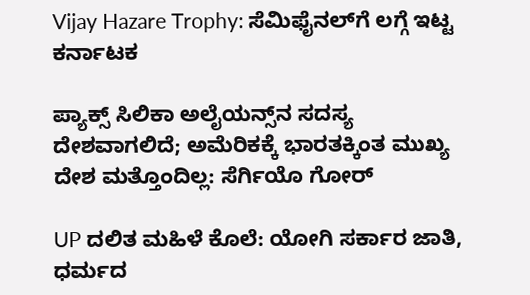Vijay Hazare Trophy: ಸೆಮಿಫೈನಲ್‌ಗೆ ಲಗ್ಗೆ ಇಟ್ಟ ಕರ್ನಾಟಕ

ಪ್ಯಾಕ್ಸ್ ಸಿಲಿಕಾ ಅಲೈಯನ್ಸ್‌ನ ಸದಸ್ಯ ದೇಶವಾಗಲಿದೆ; ಅಮೆರಿಕಕ್ಕೆ ಭಾರತಕ್ಕಿಂತ ಮುಖ್ಯ ದೇಶ ಮತ್ತೊಂದಿಲ್ಲ: ಸೆರ್ಗಿಯೊ ಗೋರ್

UP ದಲಿತ ಮಹಿಳೆ ಕೊಲೆ: ಯೋಗಿ ಸರ್ಕಾರ ಜಾತಿ, ಧರ್ಮದ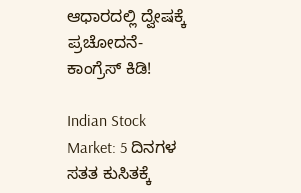ಆಧಾರದಲ್ಲಿ ದ್ವೇಷಕ್ಕೆ ಪ್ರಚೋದನೆ- ಕಾಂಗ್ರೆಸ್ ಕಿಡಿ!

Indian Stock Market: 5 ದಿನಗಳ ಸತತ ಕುಸಿತಕ್ಕೆ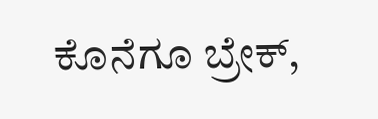ಕೊನೆಗೂ ಬ್ರೇಕ್,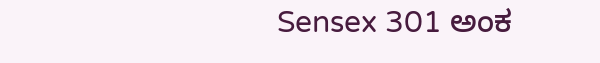Sensex 301 ಅಂಕ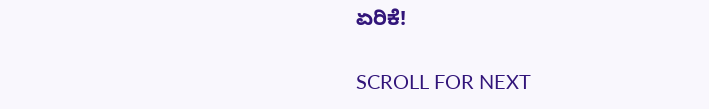ಏರಿಕೆ!

SCROLL FOR NEXT